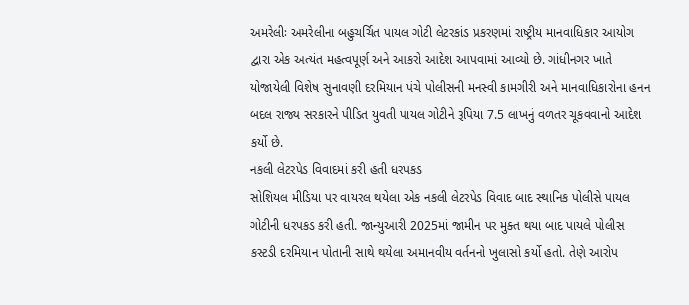અમરેલીઃ અમરેલીના બહુચર્ચિત પાયલ ગોટી લેટરકાંડ પ્રકરણમાં રાષ્ટ્રીય માનવાધિકાર આયોગ દ્વારા એક અત્યંત મહત્વપૂર્ણ અને આકરો આદેશ આપવામાં આવ્યો છે. ગાંધીનગર ખાતે યોજાયેલી વિશેષ સુનાવણી દરમિયાન પંચે પોલીસની મનસ્વી કામગીરી અને માનવાધિકારોના હનન બદલ રાજ્ય સરકારને પીડિત યુવતી પાયલ ગોટીને રૂપિયા 7.5 લાખનું વળતર ચૂકવવાનો આદેશ કર્યો છે.
નકલી લેટરપેડ વિવાદમાં કરી હતી ધરપકડ
સોશિયલ મીડિયા પર વાયરલ થયેલા એક નકલી લેટરપેડ વિવાદ બાદ સ્થાનિક પોલીસે પાયલ ગોટીની ધરપકડ કરી હતી. જાન્યુઆરી 2025માં જામીન પર મુક્ત થયા બાદ પાયલે પોલીસ કસ્ટડી દરમિયાન પોતાની સાથે થયેલા અમાનવીય વર્તનનો ખુલાસો કર્યો હતો. તેણે આરોપ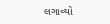લગાવ્યો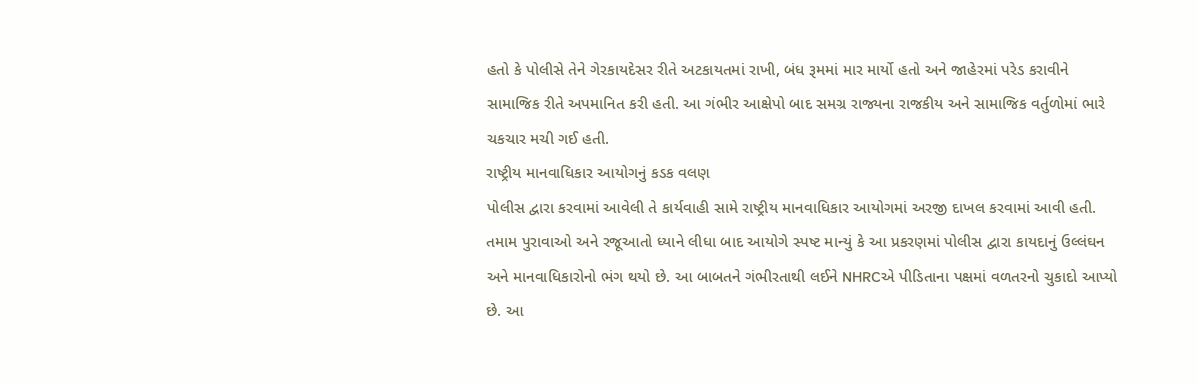હતો કે પોલીસે તેને ગેરકાયદેસર રીતે અટકાયતમાં રાખી, બંધ રૂમમાં માર માર્યો હતો અને જાહેરમાં પરેડ કરાવીને સામાજિક રીતે અપમાનિત કરી હતી. આ ગંભીર આક્ષેપો બાદ સમગ્ર રાજ્યના રાજકીય અને સામાજિક વર્તુળોમાં ભારે ચકચાર મચી ગઈ હતી.
રાષ્ટ્રીય માનવાધિકાર આયોગનું કડક વલણ
પોલીસ દ્વારા કરવામાં આવેલી તે કાર્યવાહી સામે રાષ્ટ્રીય માનવાધિકાર આયોગમાં અરજી દાખલ કરવામાં આવી હતી. તમામ પુરાવાઓ અને રજૂઆતો ધ્યાને લીધા બાદ આયોગે સ્પષ્ટ માન્યું કે આ પ્રકરણમાં પોલીસ દ્વારા કાયદાનું ઉલ્લંઘન અને માનવાધિકારોનો ભંગ થયો છે. આ બાબતને ગંભીરતાથી લઈને NHRCએ પીડિતાના પક્ષમાં વળતરનો ચુકાદો આપ્યો છે. આ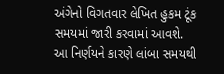અંગેનો વિગતવાર લેખિત હુકમ ટૂંક સમયમાં જારી કરવામાં આવશે. આ નિર્ણયને કારણે લાંબા સમયથી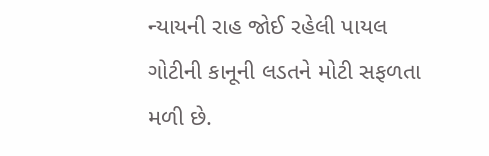ન્યાયની રાહ જોઈ રહેલી પાયલ ગોટીની કાનૂની લડતને મોટી સફળતા મળી છે.